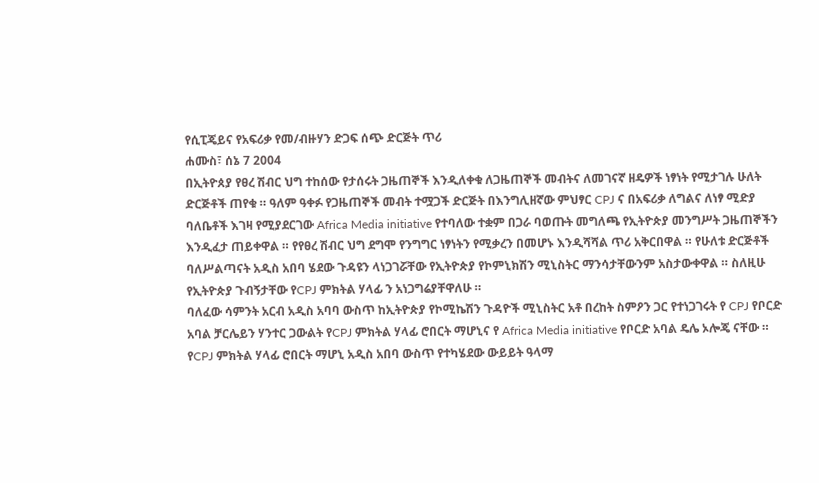የሲፒጄይና የአፍሪቃ የመ/ብዙሃን ድጋፍ ሰጭ ድርጅት ጥሪ
ሐሙስ፣ ሰኔ 7 2004
በኢትዮጰያ የፀረ ሽብር ህግ ተከሰው የታሰሩት ጋዜጠኞች እንዲለቀቁ ለጋዜጠኞች መብትና ለመገናኛ ዘዴዎች ነፃነት የሚታገሉ ሁለት ድርጅቶች ጠየቁ ። ዓለም ዓቀፉ የጋዜጠኞች መብት ተሟጋች ድርጅት በእንግሊዘኛው ምህፃር CPJ ና በአፍሪቃ ለግልና ለነፃ ሚድያ ባለቤቶች እገዛ የሚያደርገው Africa Media initiative የተባለው ተቋም በጋራ ባወጡት መግለጫ የኢትዮጵያ መንግሥት ጋዜጠኞችን እንዲፈታ ጠይቀዋል ። የየፀረ ሽብር ህግ ደግሞ የንግግር ነፃነትን የሚቃረን በመሆኑ እንዲሻሻል ጥሪ አቅርበዋል ። የሁለቱ ድርጅቶች ባለሥልጣናት አዲስ አበባ ሄደው ጉዳዩን ላነጋገሯቸው የኢትዮጵያ የኮምኒክሽን ሚኒስትር ማንሳታቸውንም አስታውቀዋል ። ስለዚሁ የኢትዮጵያ ጉብኝታቸው የCPJ ምክትል ሃላፊ ን አነጋግሬያቸዋለሁ ።
ባለፈው ሳምንት አርብ አዲስ አባባ ውስጥ ከኢትዮጵያ የኮሚኬሽን ጉዳዮች ሚኒስትር አቶ በረከት ስምዖን ጋር የተነጋገሩት የ CPJ የቦርድ አባል ቻርሌይን ሃንተር ጋውልት የCPJ ምክትል ሃላፊ ሮበርት ማሆኒና የ Africa Media initiative የቦርድ አባል ዴሌ ኦሎጄ ናቸው ። የCPJ ምክትል ሃላፊ ሮበርት ማሆኒ አዲስ አበባ ውስጥ የተካሄደው ውይይት ዓላማ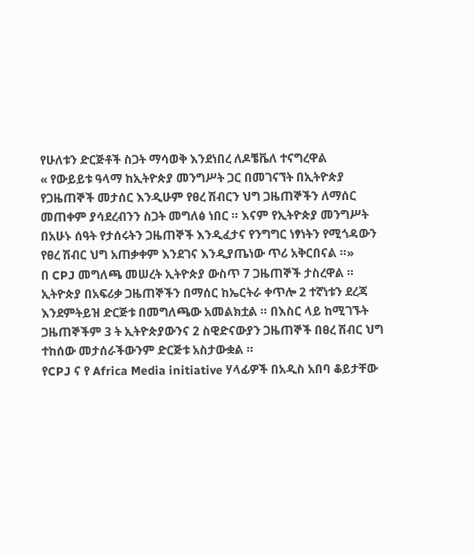የሁለቱን ድርጅቶች ስጋት ማሳወቅ እንደነበረ ለዶቼቬለ ተናግረዋል
« የውይይቱ ዓላማ ከኢትዮጵያ መንግሥት ጋር በመገናኘት በኢትዮጵያ የጋዜጠኞች መታሰር እንዲሁም የፀረ ሽብርን ህግ ጋዜጠኞችን ለማሰር መጠቀም ያሳደረብንን ስጋት መግለፅ ነበር ። እናም የኢትዮጵያ መንግሥት በአሁኑ ሰዓት የታሰሩትን ጋዜጠኞች እንዲፈታና የንግግር ነፃነትን የሚጎዳውን የፀረ ሽብር ህግ አጠቃቀም እንደገና እንዲያጤነው ጥሪ አቅርበናል ።»
በ CPJ መግለጫ መሠረት ኢትዮጵያ ውስጥ 7 ጋዜጠኞች ታስረዋል ። ኢትዮጵያ በአፍሪቃ ጋዜጠኞችን በማሰር ከኤርትራ ቀጥሎ 2 ተኛነቱን ደረጃ እንደምትይዝ ድርጅቱ በመግለጫው አመልክቷል ። በእስር ላይ ከሚገኙት ጋዜጠኞችም 3 ት ኢትዮጵያውንና 2 ስዊድናውያን ጋዜጠኞች በፀረ ሽብር ህግ ተከሰው መታሰራችውንም ድርጅቱ አስታውቋል ።
የCPJ ና የ Africa Media initiative ሃላፊዎች በአዲስ አበባ ቆይታቸው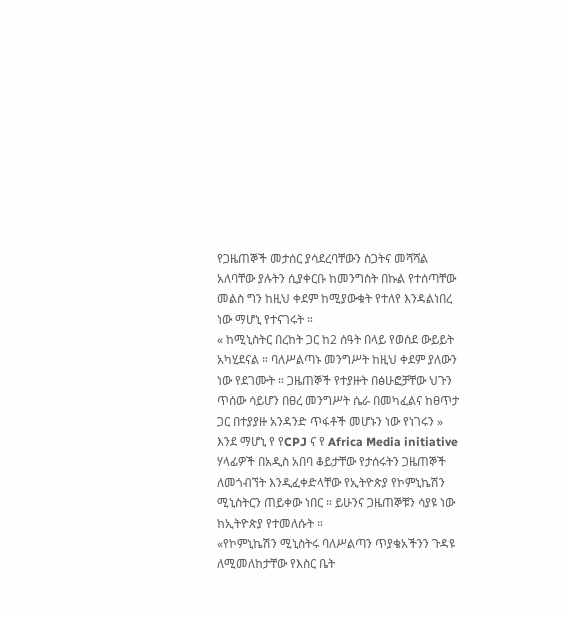የጋዜጠኞች መታሰር ያሳደረባቸውን ስጋትና መሻሻል አለባቸው ያሉትን ሲያቀርቡ ከመንግስት በኩል የተሰጣቸው መልስ ግን ከዚህ ቀደም ከሚያውቁት የተለየ እንዳልነበረ ነው ማሆኒ የተናገሩት ።
« ከሚኒስትር በረከት ጋር ከ2 ሰዓት በላይ የወሰደ ውይይት አካሂደናል ። ባለሥልጣኑ መንግሥት ከዚህ ቀደም ያለውን ነው የደገሙት ። ጋዜጠኞች የተያዙት በፅሁፎቻቸው ህጉን ጥሰው ሳይሆን በፀረ መንግሥት ሴራ በመካፈልና ከፀጥታ ጋር በተያያዙ አንዳንድ ጥፋቶች መሆኑን ነው የነገሩን »
እንደ ማሆኒ የ የCPJ ና የ Africa Media initiative ሃላፊዎች በአዲስ አበባ ቆይታቸው የታሰሩትን ጋዜጠኞች ለመጎብኘት እንዲፈቀድላቸው የኢትዮጵያ የኮምኒኬሽን ሚኒስትርን ጠይቀው ነበር ። ይሁንና ጋዜጠኞቹን ሳያዩ ነው ከኢትዮጵያ የተመለሱት ።
«የኮምኒኬሽን ሚኒስትሩ ባለሥልጣን ጥያቄአችንን ጉዳዩ ለሚመለከታቸው የእስር ቤት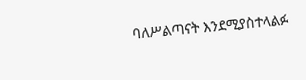ባለሥልጣናት እንደሚያስተላልፉ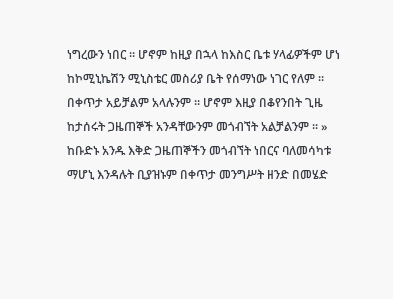ነግረውን ነበር ። ሆኖም ከዚያ በኋላ ከእስር ቤቱ ሃላፊዎችም ሆነ ከኮሚኒኬሽን ሚኒስቴር መስሪያ ቤት የሰማነው ነገር የለም ። በቀጥታ አይቻልም አላሉንም ። ሆኖም እዚያ በቆየንበት ጊዜ ከታሰሩት ጋዜጠኞች አንዳቸውንም መጎብኘት አልቻልንም ። »
ከቡድኑ አንዱ እቅድ ጋዜጠኞችን መጎብኘት ነበርና ባለመሳካቱ ማሆኒ እንዳሉት ቢያዝኑም በቀጥታ መንግሥት ዘንድ በመሄድ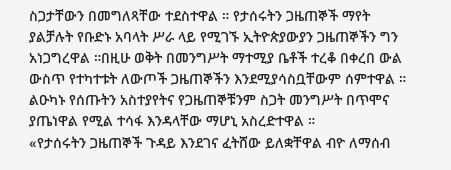ስጋታቸውን በመግለጻቸው ተደስተዋል ። የታሰሩትን ጋዜጠኞች ማየት ያልቻሉት የቡድኑ አባላት ሥራ ላይ የሚገኙ ኢትዮጵያውያን ጋዜጠኞችን ግን አነጋግረዋል ።በዚሁ ወቅት በመንግሥት ማተሚያ ቤቶች ተረቆ በቀረበ ውል ውስጥ የተካተቱት ለውጦች ጋዜጠኞችን እንደሚያሳስቧቸውም ሰምተዋል ። ልዑካኑ የሰጡትን አስተያየትና የጋዜጠኞቹንም ስጋት መንግሥት በጥሞና ያጤነዋል የሚል ተሳፋ እንዳላቸው ማሆኒ አስረድተዋል ።
«የታሰሩትን ጋዜጠኞች ጉዳይ እንደገና ፈትሸው ይለቋቸዋል ብዮ ለማሰብ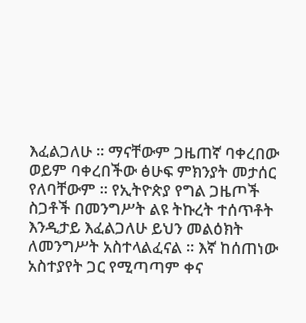እፈልጋለሁ ። ማናቸውም ጋዜጠኛ ባቀረበው ወይም ባቀረበችው ፅሁፍ ምክንያት መታሰር የለባቸውም ። የኢትዮጵያ የግል ጋዜጦች ስጋቶች በመንግሥት ልዩ ትኩረት ተሰጥቶት እንዲታይ እፈልጋለሁ ይህን መልዕክት ለመንግሥት አስተላልፈናል ። እኛ ከሰጠነው አስተያየት ጋር የሚጣጣም ቀና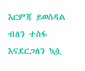እርምጃ ይወስዳል ብለን ተስፋ እናደርጋለን ኳሷ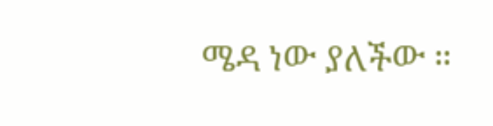ሜዳ ነው ያለችው ።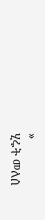»
ሂሩት መለሰ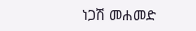ነጋሽ መሐመድ